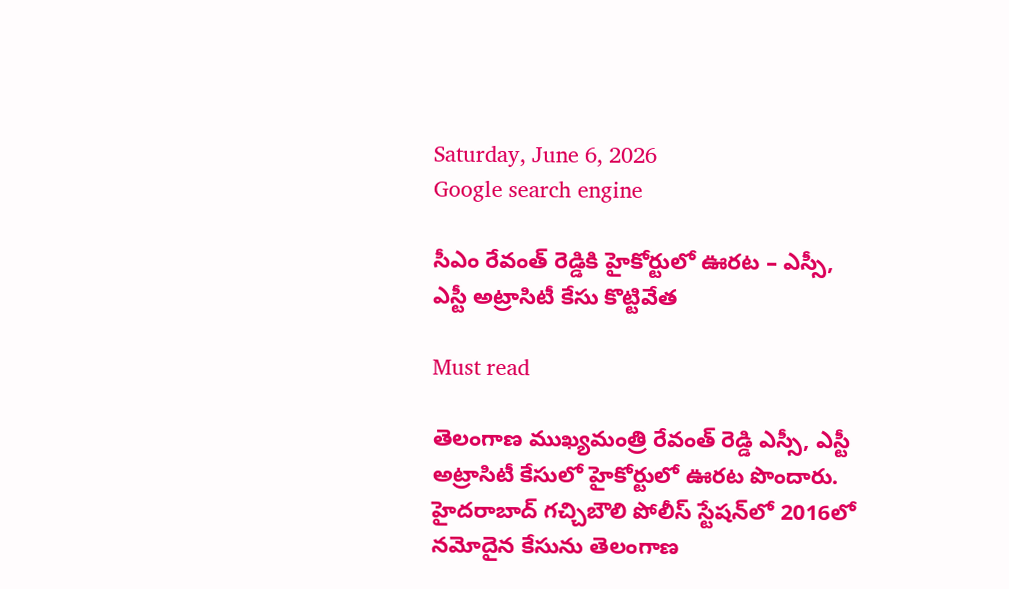Saturday, June 6, 2026
Google search engine

సీఎం రేవంత్ రెడ్డికి హైకోర్టులో ఊరట – ఎస్సీ, ఎస్టీ అట్రాసిటీ కేసు కొట్టివేత

Must read

తెలంగాణ ముఖ్యమంత్రి రేవంత్ రెడ్డి ఎస్సీ, ఎస్టీ అట్రాసిటీ కేసులో హైకోర్టులో ఊరట పొందారు. హైదరాబాద్‌ గచ్చిబౌలి పోలీస్‌ స్టేషన్‌లో 2016లో నమోదైన కేసును తెలంగాణ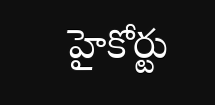హైకోర్టు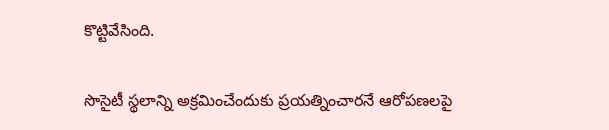కొట్టివేసింది.

సొసైటీ స్థలాన్ని అక్రమించేందుకు ప్రయత్నించారనే ఆరోపణలపై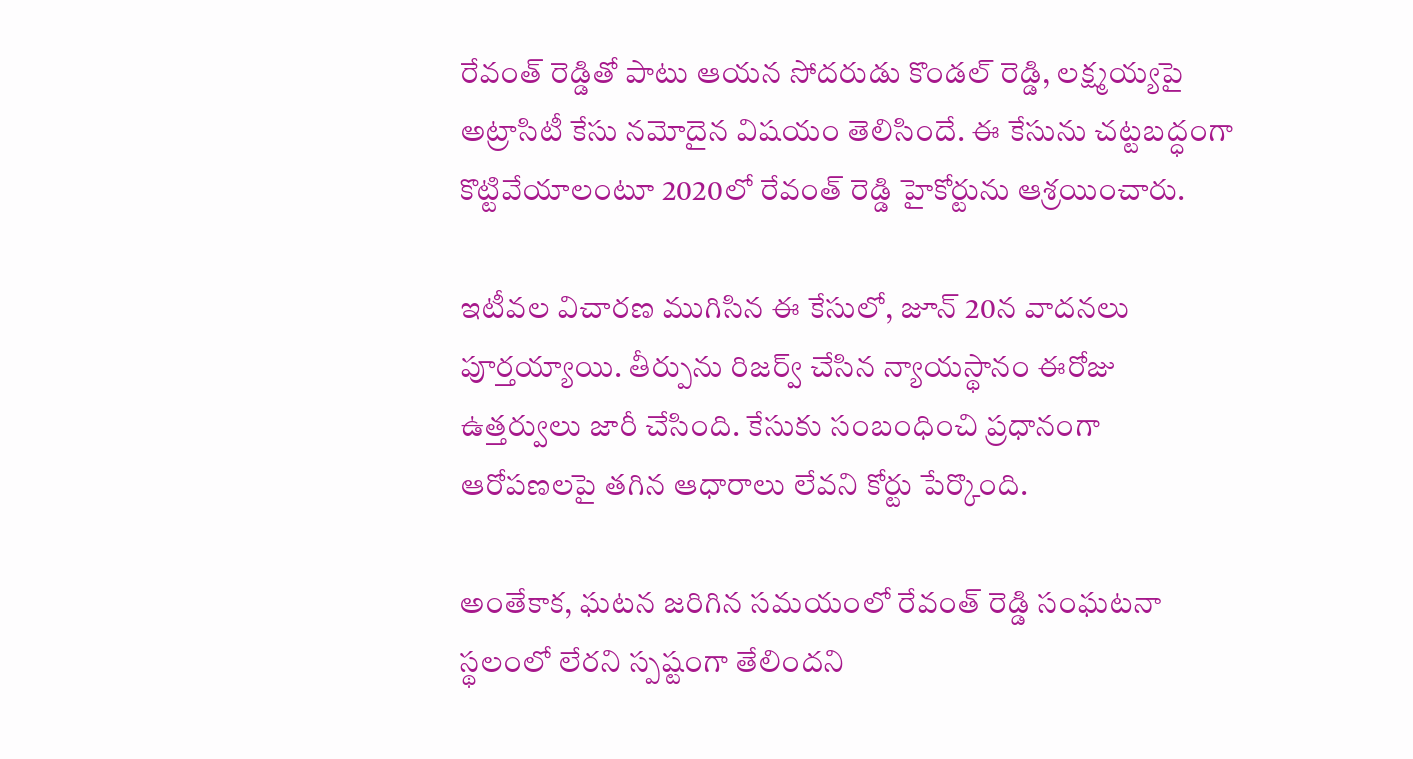రేవంత్ రెడ్డితో పాటు ఆయన సోదరుడు కొండల్ రెడ్డి, లక్ష్మయ్యపై అట్రాసిటీ కేసు నమోదైన విషయం తెలిసిందే. ఈ కేసును చట్టబద్ధంగా కొట్టివేయాలంటూ 2020లో రేవంత్ రెడ్డి హైకోర్టును ఆశ్రయించారు.

ఇటీవల విచారణ ముగిసిన ఈ కేసులో, జూన్ 20న వాదనలు పూర్తయ్యాయి. తీర్పును రిజర్వ్‌ చేసిన న్యాయస్థానం ఈరోజు ఉత్తర్వులు జారీ చేసింది. కేసుకు సంబంధించి ప్రధానంగా ఆరోపణలపై తగిన ఆధారాలు లేవని కోర్టు పేర్కొంది.

అంతేకాక, ఘటన జరిగిన సమయంలో రేవంత్ రెడ్డి సంఘటనా స్థలంలో లేరని స్పష్టంగా తేలిందని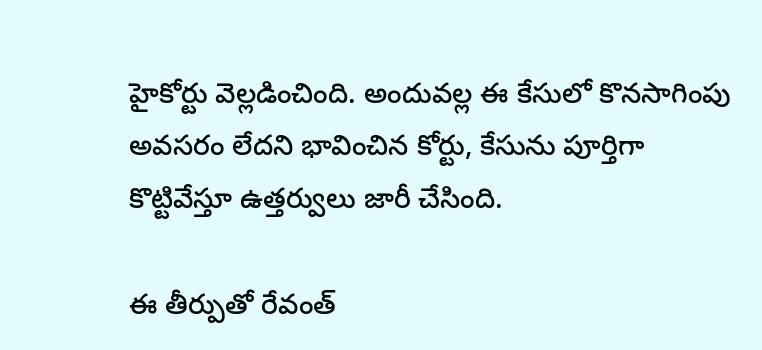హైకోర్టు వెల్లడించింది. అందువల్ల ఈ కేసులో కొనసాగింపు అవసరం లేదని భావించిన కోర్టు, కేసును పూర్తిగా కొట్టివేస్తూ ఉత్తర్వులు జారీ చేసింది.

ఈ తీర్పుతో రేవంత్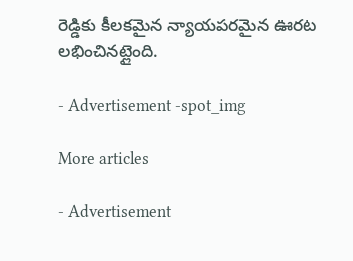రెడ్డి‌కు కీలకమైన న్యాయపరమైన ఊరట లభించినట్లైంది.

- Advertisement -spot_img

More articles

- Advertisement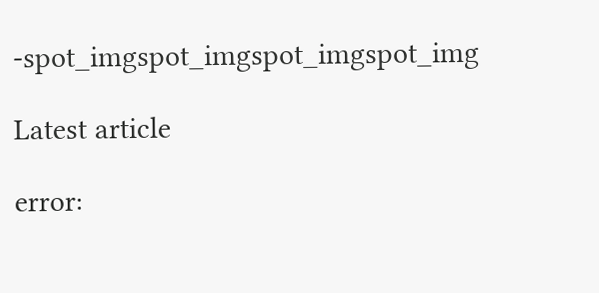-spot_imgspot_imgspot_imgspot_img

Latest article

error: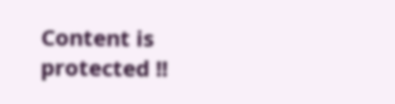Content is protected !!